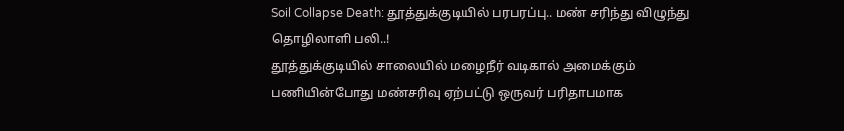Soil Collapse Death: தூத்துக்குடியில் பரபரப்பு.. மண் சரிந்து விழுந்து தொழிலாளி பலி..!
தூத்துக்குடியில் சாலையில் மழைநீர் வடிகால் அமைக்கும் பணியின்போது மண்சரிவு ஏற்பட்டு ஒருவர் பரிதாபமாக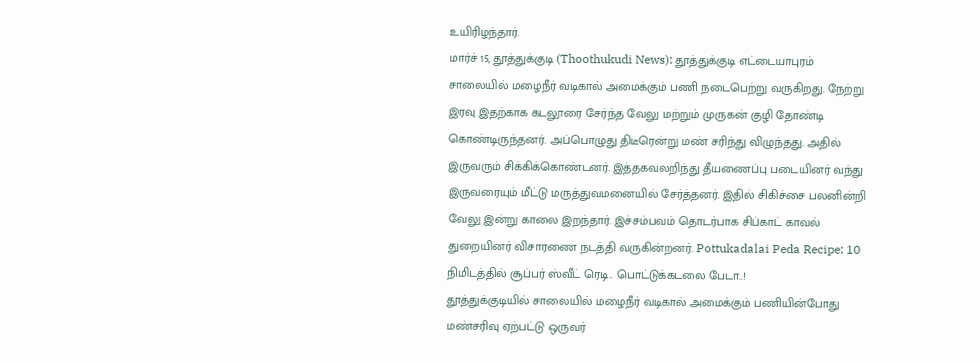உயிரிழந்தார்.
மார்ச் 15, தூத்துக்குடி (Thoothukudi News): தூத்துக்குடி எட்டையாபுரம் சாலையில் மழைநீர் வடிகால் அமைக்கும் பணி நடைபெற்று வருகிறது. நேற்று இரவு இதற்காக கடலூரை சேர்ந்த வேலு மற்றும் முருகன் குழி தோண்டி கொண்டிருந்தனர். அப்பொழுது திடீரென்று மண் சரிந்து விழுந்தது. அதில் இருவரும் சிக்கிக்கொண்டனர். இத்தகவலறிந்து தீயணைப்பு படையினர் வந்து இருவரையும் மீட்டு மருத்துவமனையில் சேர்த்தனர். இதில் சிகிச்சை பலனின்றி வேலு இன்று காலை இறந்தார். இச்சம்பவம் தொடர்பாக சிப்காட் காவல் துறையினர் விசாரணை நடத்தி வருகின்றனர். Pottukadalai Peda Recipe: 10 நிமிடத்தில் சூப்பர் ஸ்வீட் ரெடி.. பொட்டுக்கடலை பேடா..!
தூத்துக்குடியில் சாலையில் மழைநீர் வடிகால் அமைக்கும் பணியின்போது மண்சரிவு ஏற்பட்டு ஒருவர்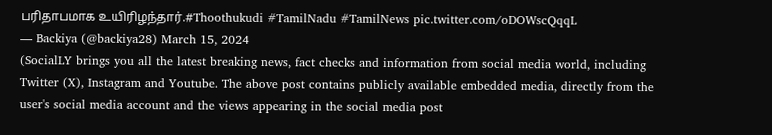பரிதாபமாக உயிரிழந்தார்.#Thoothukudi #TamilNadu #TamilNews pic.twitter.com/oDOWscQqqL
— Backiya (@backiya28) March 15, 2024
(SocialLY brings you all the latest breaking news, fact checks and information from social media world, including Twitter (X), Instagram and Youtube. The above post contains publicly available embedded media, directly from the user's social media account and the views appearing in the social media post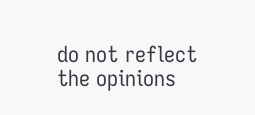do not reflect the opinions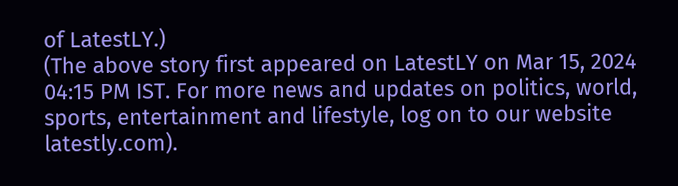of LatestLY.)
(The above story first appeared on LatestLY on Mar 15, 2024 04:15 PM IST. For more news and updates on politics, world, sports, entertainment and lifestyle, log on to our website latestly.com).